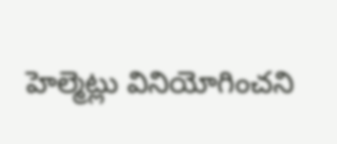హెల్మెట్లు వినియోగించని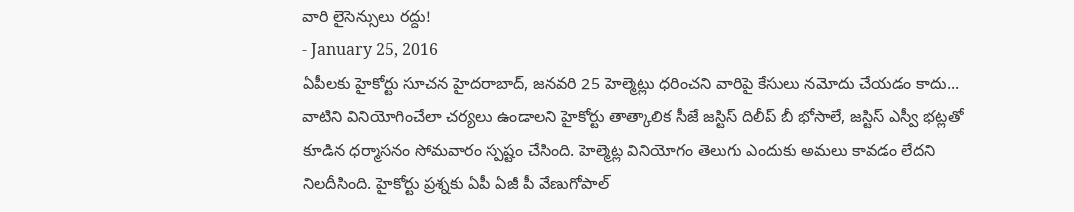వారి లైసెన్సులు రద్దు!
- January 25, 2016
ఏపీలకు హైకోర్టు సూచన హైదరాబాద్, జనవరి 25 హెల్మెట్లు ధరించని వారిపై కేసులు నమోదు చేయడం కాదు... వాటిని వినియోగించేలా చర్యలు ఉండాలని హైకోర్టు తాత్కాలిక సీజే జస్టిస్ దిలీప్ బీ భోసాలే, జస్టిస్ ఎస్వీ భట్లతో కూడిన ధర్మాసనం సోమవారం స్పష్టం చేసింది. హెల్మెట్ల వినియోగం తెలుగు ఎందుకు అమలు కావడం లేదని నిలదీసింది. హైకోర్టు ప్రశ్నకు ఏపీ ఏజీ పీ వేణుగోపాల్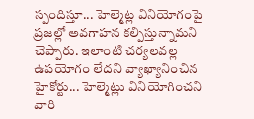స్పందిస్తూ... హెల్మెట్ల వినియోగంపై ప్రజల్లో అవగాహన కల్పిస్తున్నామని చెప్పారు. ఇలాంటి చర్యలవల్ల ఉపయోగం లేదని వ్యాఖ్యానించిన హైకోర్టు... హెల్మెట్లు వినియోగించని వారి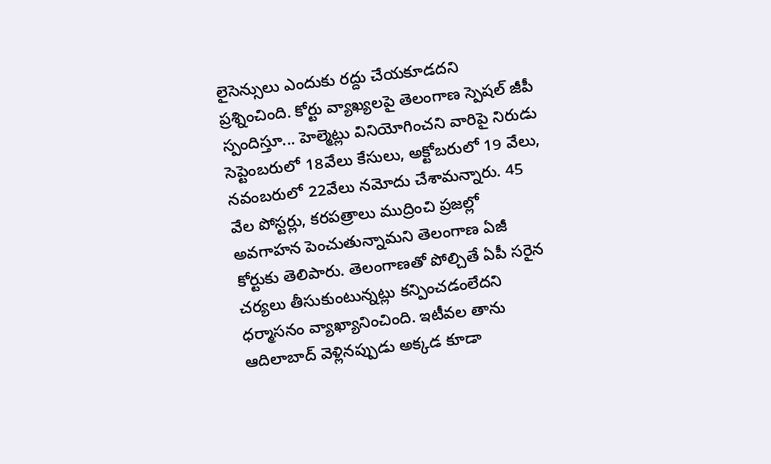లైసెన్సులు ఎందుకు రద్దు చేయకూడదని ప్రశ్నించింది. కోర్టు వ్యాఖ్యలపై తెలంగాణ స్పెషల్ జీపీ స్పందిస్తూ... హెల్మెట్లు వినియోగించని వారిపై నిరుడు సెప్టెంబరులో 18వేలు కేసులు, అక్టోబరులో 19 వేలు, నవంబరులో 22వేలు నమోదు చేశామన్నారు. 45 వేల పోస్టర్లు, కరపత్రాలు ముద్రించి ప్రజల్లో అవగాహన పెంచుతున్నామని తెలంగాణ ఏజీ కోర్టుకు తెలిపారు. తెలంగాణతో పోల్చితే ఏపీ సరైన చర్యలు తీసుకుంటున్నట్లు కన్పించడంలేదని ధర్మాసనం వ్యాఖ్యానించింది. ఇటీవల తాను ఆదిలాబాద్ వెళ్లినప్పుడు అక్కడ కూడా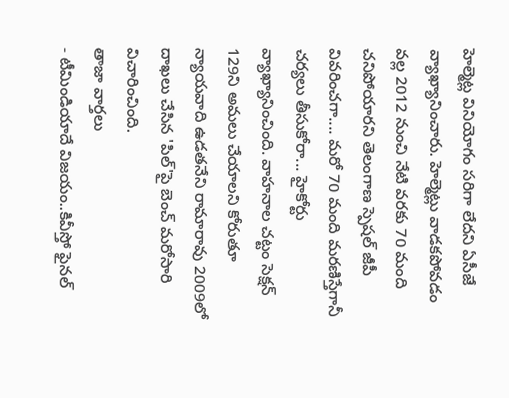హెల్మెట్ల వినియోగం సరిగా లేదని ఏసీజే వ్యాఖ్యానించారు. హెల్మెట్లు వాడకపోవడం వల్ల 2012 నుంచి నేటి వరకు 70 మంది చనిపోయారని తెలంగాణ స్పెషల్ జీపీ వివరించగా.... మరో 70 మంది మరణిస్తేగానీ చర్యలు తీసుకోరా... హైకోర్టు వ్యాఖ్యానించింది. వాహనాల చట్టం సెక్షన్ 129ని అమలు చేయాలని కోరుతూ న్యాయవాది ఉడతనేని రామారావు 2009లో దాఖలు చేసిన 'పిల్'పై బెంచ్ మరోసారి విచారించింది.
తాజా వార్తలు
- టీమిండియాదే విజయం..కివీస్తో ఫైనల్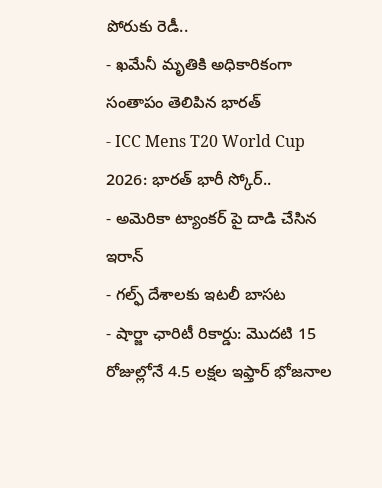పోరుకు రెడీ..
- ఖమేనీ మృతికి అధికారికంగా సంతాపం తెలిపిన భారత్
- ICC Mens T20 World Cup 2026: భారత్ భారీ స్కోర్..
- అమెరికా ట్యాంకర్ పై దాడి చేసిన ఇరాన్
- గల్ఫ్ దేశాలకు ఇటలీ బాసట
- షార్జా ఛారిటీ రికార్డు: మొదటి 15 రోజుల్లోనే 4.5 లక్షల ఇఫ్తార్ భోజనాల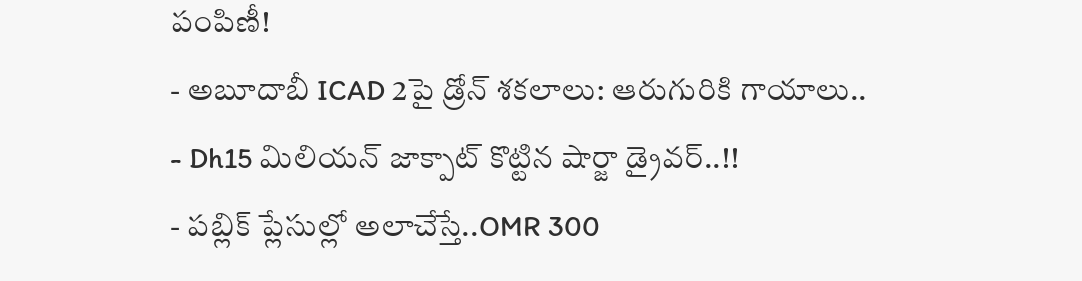పంపిణీ!
- అబూదాబీ ICAD 2పై డ్రోన్ శకలాలు: ఆరుగురికి గాయాలు..
- Dh15 మిలియన్ జాక్పాట్ కొట్టిన షార్జా డ్రైవర్..!!
- పబ్లిక్ ప్లేసుల్లో అలాచేస్తే..OMR 300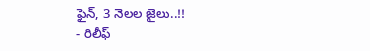ఫైన్, 3 నెలల జైలు..!!
- రిలీఫ్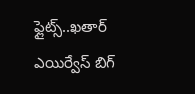ఫ్లైట్స్..ఖతార్ ఎయిర్వేస్ బిగ్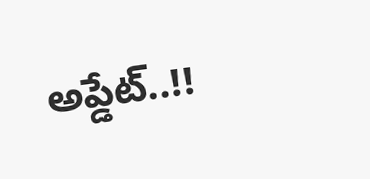అప్డేట్..!!